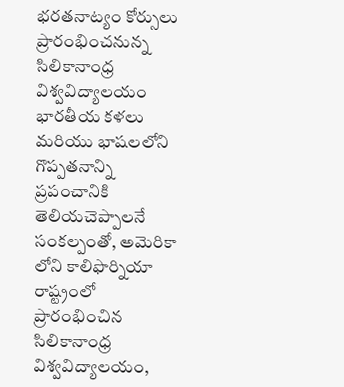భరతనాట్యం కోర్సులు ప్రారంభించనున్న సిలికానాంధ్ర విశ్వవిద్యాలయం
భారతీయ కళలు మరియు భాషలలోని గొప్పతనాన్ని ప్రపంచానికి తెలియచెప్పాలనే సంకల్పంతో, అమెరికా లోని కాలిఫొర్నియా రాష్ట్రంలో ప్రారంభించిన సిలికానాంధ్ర విశ్వవిద్యాలయం,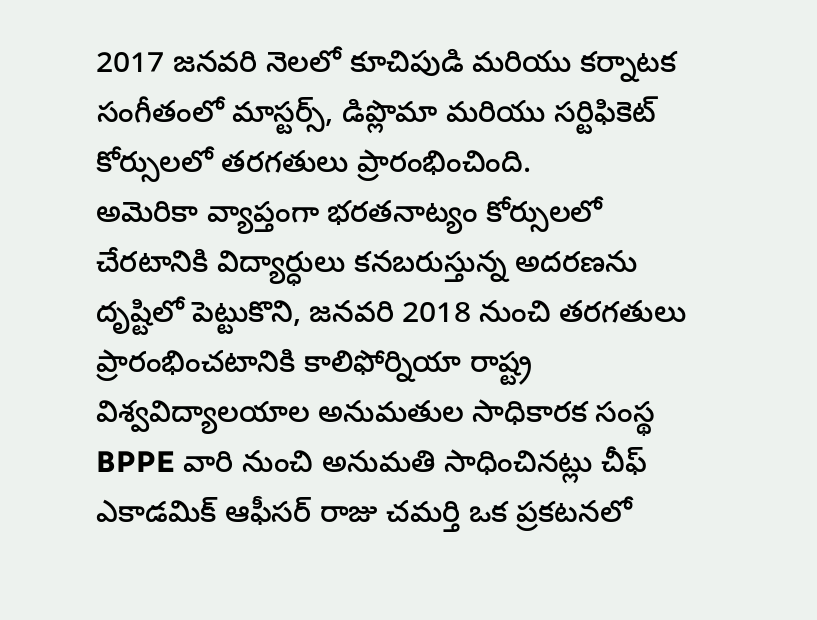2017 జనవరి నెలలో కూచిపుడి మరియు కర్నాటక సంగీతంలో మాస్టర్స్, డిప్లొమా మరియు సర్టిఫికెట్ కోర్సులలో తరగతులు ప్రారంభించింది.
అమెరికా వ్యాప్తంగా భరతనాట్యం కోర్సులలో చేరటానికి విద్యార్ధులు కనబరుస్తున్న అదరణను దృష్టిలో పెట్టుకొని, జనవరి 2018 నుంచి తరగతులు ప్రారంభించటానికి కాలిఫోర్నియా రాష్ట్ర విశ్వవిద్యాలయాల అనుమతుల సాధికారక సంస్థ BPPE వారి నుంచి అనుమతి సాధించినట్లు చీఫ్ ఎకాడమిక్ ఆఫీసర్ రాజు చమర్తి ఒక ప్రకటనలో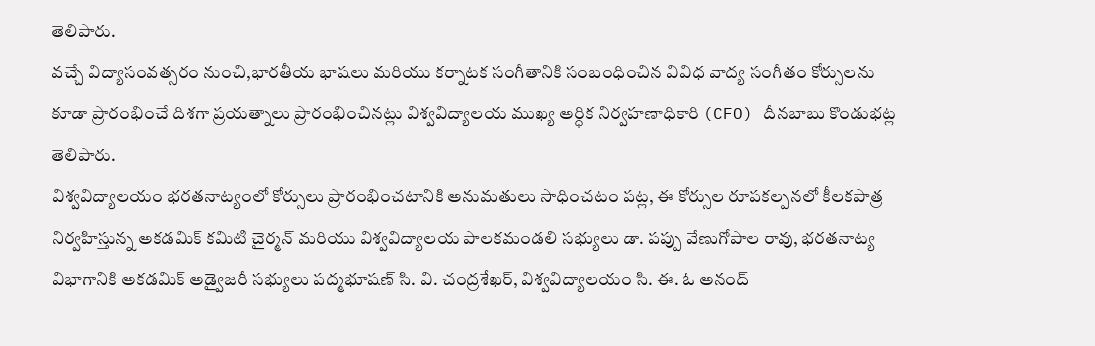తెలిపారు.
వచ్చే విద్యాసంవత్సరం నుంచి,భారతీయ భాషలు మరియు కర్నాటక సంగీతానికి సంబంధించిన వివిధ వాద్య సంగీతం కోర్సులను కూడా ప్రారంభించే దిశగా ప్రయత్నాలు ప్రారంభించినట్లు విశ్వవిద్యాలయ ముఖ్య అర్ధిక నిర్వహణాధికారి (CFO) దీనబాబు కొండుభట్ల తెలిపారు.
విశ్వవిద్యాలయం భరతనాట్యంలో కోర్సులు ప్రారంభించటానికి అనుమతులు సాధించటం పట్ల, ఈ కోర్సుల రూపకల్పనలో కీలకపాత్ర నిర్వహిస్తున్న అకడమిక్ కమిటి చైర్మన్ మరియు విశ్వవిద్యాలయ పాలకమండలి సభ్యులు డా. పప్పు వేణుగోపాల రావు, భరతనాట్య విభాగానికి అకడమిక్ అడ్వైజరీ సభ్యులు పద్మభూషణ్ సి. వి. చంద్రశేఖర్, విశ్వవిద్యాలయం సి. ఈ. ఓ అనంద్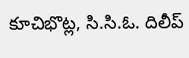కూచిభొట్ల, సి.సి.ఓ. దిలీప్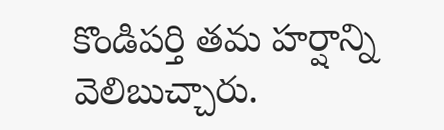కొండిపర్తి తమ హర్షాన్ని వెలిబుచ్చారు.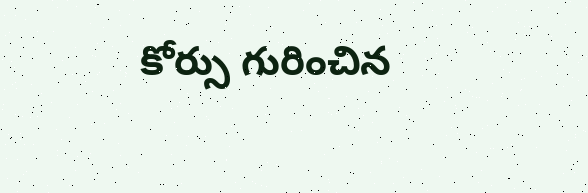కోర్సు గురించిన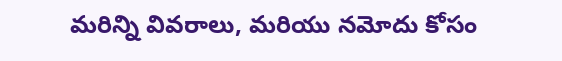మరిన్ని వివరాలు, మరియు నమోదు కోసం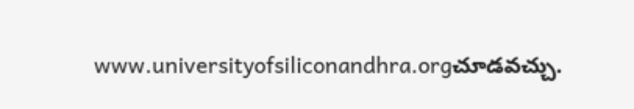www.universityofsiliconandhra.orgచూడవచ్చు.